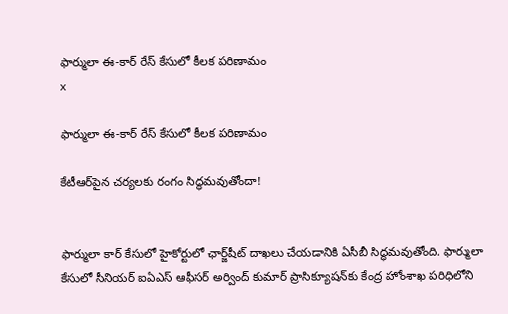ఫార్ములా ఈ-కార్ రేస్‌ కేసులో కీలక పరిణామం
x

ఫార్ములా ఈ-కార్ రేస్‌ కేసులో కీలక పరిణామం

కేటీఆర్‌పైన చర్యలకు రంగం సిద్ధమవుతోందా!


ఫార్ములా కార్ కేసులో హైకోర్టులో ఛార్జ్‌షీట్ దాఖలు చేయడానికి ఏసీబీ సిద్ధమవుతోంది. ఫార్ములా కేసులో సీనియర్ ఐఏఎస్ ఆఫీసర్ అర్వింద్ కుమార్ ప్రాసిక్యూషన్‌కు కేంద్ర హోంశాఖ పరిధిలోని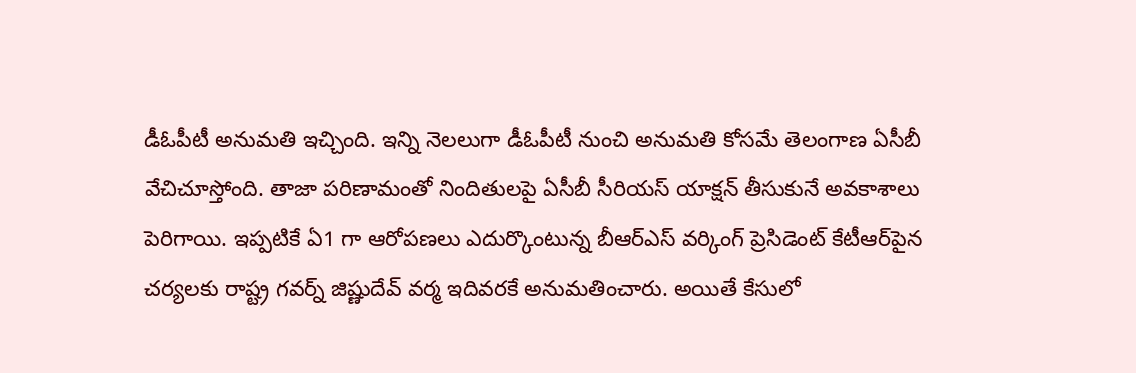డీఓపీటీ అనుమతి ఇచ్చింది. ఇన్ని నెలలుగా డీఓపీటీ నుంచి అనుమతి కోసమే తెలంగాణ ఏసీబీ వేచిచూస్తోంది. తాజా పరిణామంతో నిందితులపై ఏసీబీ సీరియస్ యాక్షన్ తీసుకునే అవకాశాలు పెరిగాయి. ఇప్పటికే ఏ1 గా ఆరోపణలు ఎదుర్కొంటున్న బీఆర్ఎస్ వర్కింగ్ ప్రెసిడెంట్ కేటీఆర్‌పైన చర్యలకు రాష్ట్ర గవర్న్ జిష్ణుదేవ్ వర్మ ఇదివరకే అనుమతించారు. అయితే కేసులో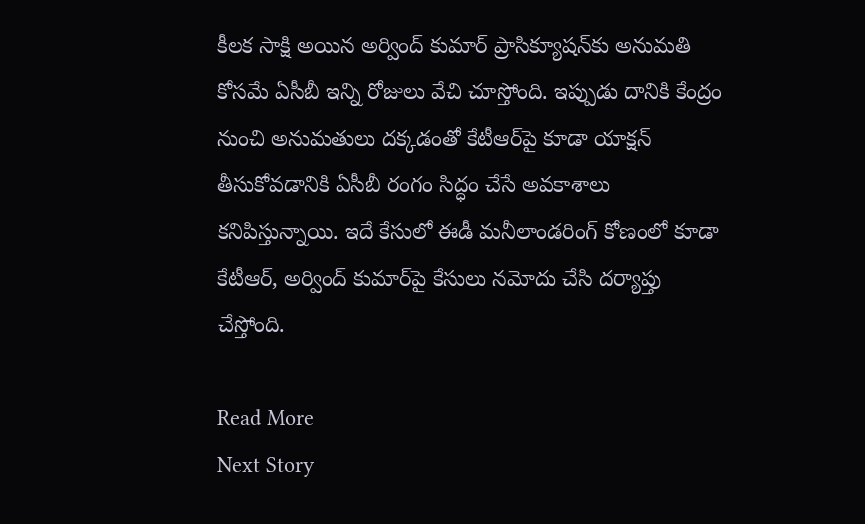కీలక సాక్షి అయిన అర్వింద్ కుమార్ ప్రాసిక్యూషన్‌కు అనుమతి కోసమే ఏసీబీ ఇన్ని రోజులు వేచి చూస్తోంది. ఇప్పుడు దానికి కేంద్రం నుంచి అనుమతులు దక్కడంతో కేటీఆర్‌పై కూడా యాక్షన్ తీసుకోవడానికి ఏసీబీ రంగం సిద్ధం చేసే అవకాశాలు కనిపిస్తున్నాయి. ఇదే కేసులో ఈడీ మనీలాండరింగ్ కోణంలో కూడా కేటీఆర్, అర్వింద్ కుమార్‌పై కేసులు నమోదు చేసి దర్యాప్తు చేస్తోంది.

Read More
Next Story